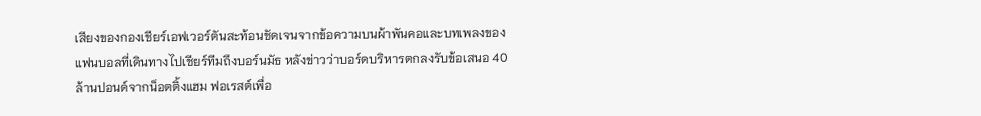เสียงของกองเชียร์เอฟเวอร์ตันสะท้อนชัดเจนจากข้อความบนผ้าพันคอและบทเพลงของแฟนบอลที่เดินทางไปเชียร์ทีมถึงบอร์นมัธ หลังข่าวว่าบอร์ดบริหารตกลงรับข้อเสนอ 40 ล้านปอนด์จากน็อตติ้งแฮม ฟอเรสต์เพื่อ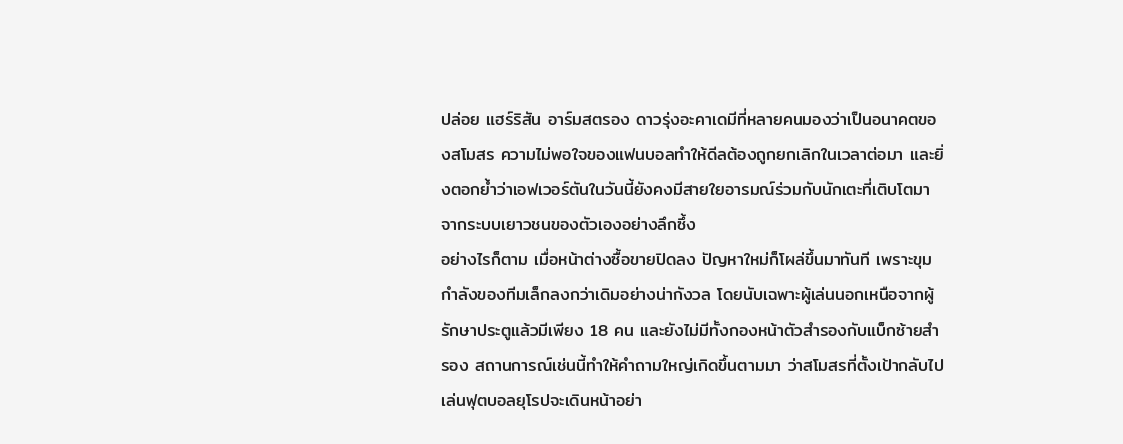ปล่อย แฮร์ริสัน อาร์มสตรอง ดาวรุ่งอะคาเดมีที่หลายคนมองว่าเป็นอนาคตของสโมสร ความไม่พอใจของแฟนบอลทำให้ดีลต้องถูกยกเลิกในเวลาต่อมา และยิ่งตอกย้ำว่าเอฟเวอร์ตันในวันนี้ยังคงมีสายใยอารมณ์ร่วมกับนักเตะที่เติบโตมาจากระบบเยาวชนของตัวเองอย่างลึกซึ้ง
อย่างไรก็ตาม เมื่อหน้าต่างซื้อขายปิดลง ปัญหาใหม่ก็โผล่ขึ้นมาทันที เพราะขุมกำลังของทีมเล็กลงกว่าเดิมอย่างน่ากังวล โดยนับเฉพาะผู้เล่นนอกเหนือจากผู้รักษาประตูแล้วมีเพียง 18 คน และยังไม่มีทั้งกองหน้าตัวสำรองกับแบ็กซ้ายสำรอง สถานการณ์เช่นนี้ทำให้คำถามใหญ่เกิดขึ้นตามมา ว่าสโมสรที่ตั้งเป้ากลับไปเล่นฟุตบอลยุโรปจะเดินหน้าอย่า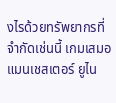งไรด้วยทรัพยากรที่จำกัดเช่นนี้ เกมเสมอแมนเชสเตอร์ ยูไน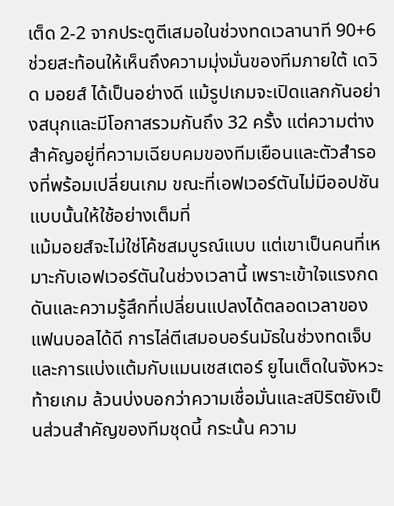เต็ด 2-2 จากประตูตีเสมอในช่วงทดเวลานาที 90+6 ช่วยสะท้อนให้เห็นถึงความมุ่งมั่นของทีมภายใต้ เดวิด มอยส์ ได้เป็นอย่างดี แม้รูปเกมจะเปิดแลกกันอย่างสนุกและมีโอกาสรวมกันถึง 32 ครั้ง แต่ความต่างสำคัญอยู่ที่ความเฉียบคมของทีมเยือนและตัวสำรองที่พร้อมเปลี่ยนเกม ขณะที่เอฟเวอร์ตันไม่มีออปชันแบบนั้นให้ใช้อย่างเต็มที่
แม้มอยส์จะไม่ใช่โค้ชสมบูรณ์แบบ แต่เขาเป็นคนที่เหมาะกับเอฟเวอร์ตันในช่วงเวลานี้ เพราะเข้าใจแรงกดดันและความรู้สึกที่เปลี่ยนแปลงได้ตลอดเวลาของแฟนบอลได้ดี การไล่ตีเสมอบอร์นมัธในช่วงทดเจ็บ และการแบ่งแต้มกับแมนเชสเตอร์ ยูไนเต็ดในจังหวะท้ายเกม ล้วนบ่งบอกว่าความเชื่อมั่นและสปิริตยังเป็นส่วนสำคัญของทีมชุดนี้ กระนั้น ความ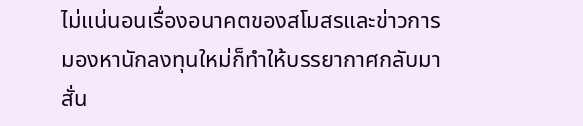ไม่แน่นอนเรื่องอนาคตของสโมสรและข่าวการมองหานักลงทุนใหม่ก็ทำให้บรรยากาศกลับมาสั่น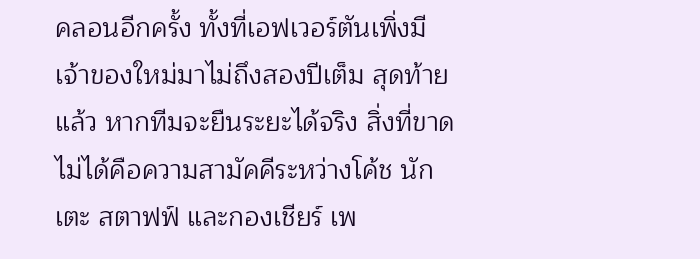คลอนอีกครั้ง ทั้งที่เอฟเวอร์ตันเพิ่งมีเจ้าของใหม่มาไม่ถึงสองปีเต็ม สุดท้ายแล้ว หากทีมจะยืนระยะได้จริง สิ่งที่ขาดไม่ได้คือความสามัคคีระหว่างโค้ช นักเตะ สตาฟฟ์ และกองเชียร์ เพ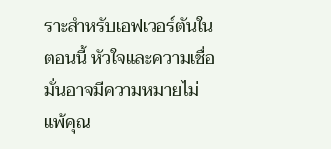ราะสำหรับเอฟเวอร์ตันในตอนนี้ หัวใจและความเชื่อมั่นอาจมีความหมายไม่แพ้คุณ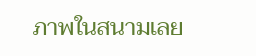ภาพในสนามเลย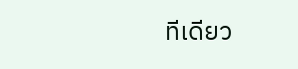ทีเดียว